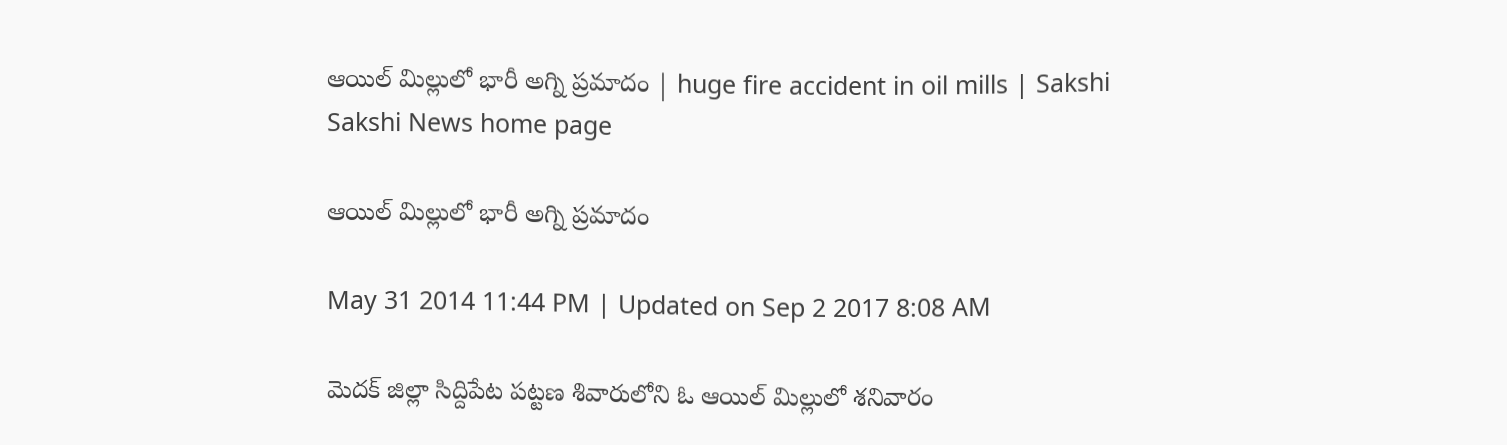ఆయిల్ మిల్లులో భారీ అగ్ని ప్రమాదం | huge fire accident in oil mills | Sakshi
Sakshi News home page

ఆయిల్ మిల్లులో భారీ అగ్ని ప్రమాదం

May 31 2014 11:44 PM | Updated on Sep 2 2017 8:08 AM

మెదక్ జిల్లా సిద్దిపేట పట్టణ శివారులోని ఓ ఆయిల్ మిల్లులో శనివారం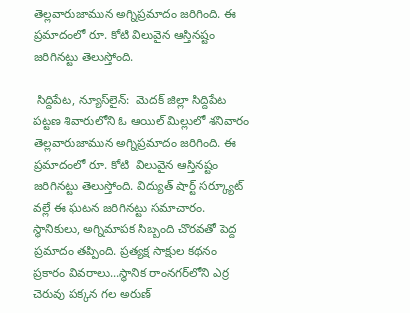తెల్లవారుజామున అగ్నిప్రమాదం జరిగింది. ఈ ప్రమాదంలో రూ. కోటి విలువైన ఆస్తినష్టం జరిగినట్టు తెలుస్తోంది.

 సిద్దిపేట, న్యూస్‌లైన్:  మెదక్ జిల్లా సిద్దిపేట పట్టణ శివారులోని ఓ ఆయిల్ మిల్లులో శనివారం తెల్లవారుజామున అగ్నిప్రమాదం జరిగింది. ఈ ప్రమాదంలో రూ. కోటి  విలువైన ఆస్తినష్టం జరిగినట్టు తెలుస్తోంది. విద్యుత్ షార్ట్ సర్క్యూట్ వల్లే ఈ ఘటన జరిగినట్టు సమాచారం. స్థానికులు, అగ్నిమాపక సిబ్బంది చొరవతో పెద్ద ప్రమాదం తప్పింది. ప్రత్యక్ష సాక్షుల కథనం ప్రకారం వివరాలు...స్థానిక రాంనగర్‌లోని ఎర్ర చెరువు పక్కన గల అరుణ్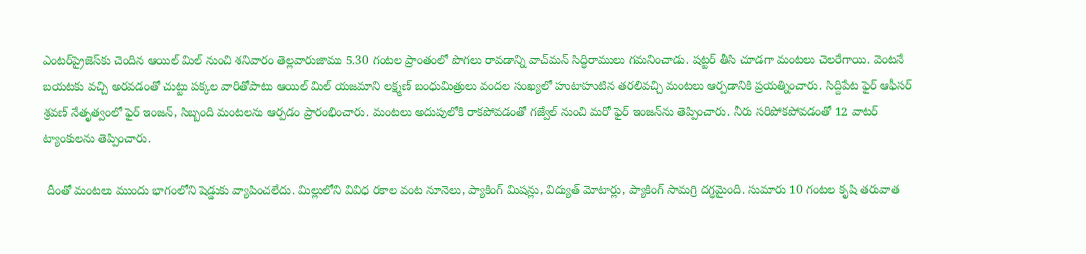ఎంటర్‌ప్రైజెస్‌కు చెందిన ఆయిల్ మిల్ నుంచి శనివారం తెల్లవారుజాము 5.30 గంటల ప్రాంతంలో పొగలు రావడాన్ని వాచ్‌మన్ సిద్ధిరాములు గమనించాడు. షట్టర్ తీసి చూడగా మంటలు చెలరేగాయి. వెంటనే బయటకు వచ్చి అరవడంతో చుట్టు పక్కల వారితోపాటు ఆయిల్ మిల్ యజమాని లక్ష్మణ్ బంధుమిత్రులు వందల సంఖ్యలో హుటాహుటిన తరలివచ్చి మంటలు ఆర్పడానికి ప్రయత్నించారు. సిద్దిపేట ఫైర్ ఆఫీసర్ శ్రవణ్ నేతృత్వంలో ఫైర్ ఇంజన్, సిబ్బంది మంటలను ఆర్పడం ప్రారంభించారు. మంటలు అదుపులోకి రాకపోవడంతో గజ్వేల్ నుంచి మరో ఫైర్ ఇంజన్‌ను తెప్పించారు. నీరు సరిపోకపోవడంతో 12 వాటర్ ట్యాంకులను తెప్పించారు.

 దీంతో మంటలు ముందు భాగంలోని షెడ్డుకు వ్యాపించలేదు. మిల్లులోని వివిధ రకాల వంట నూనెలు, ప్యాకింగ్ మిషన్లు, విద్యుత్ మోటార్లు, ప్యాకింగ్ సామగ్రి దగ్ధమైంది. సుమారు 10 గంటల కృషి తరువాత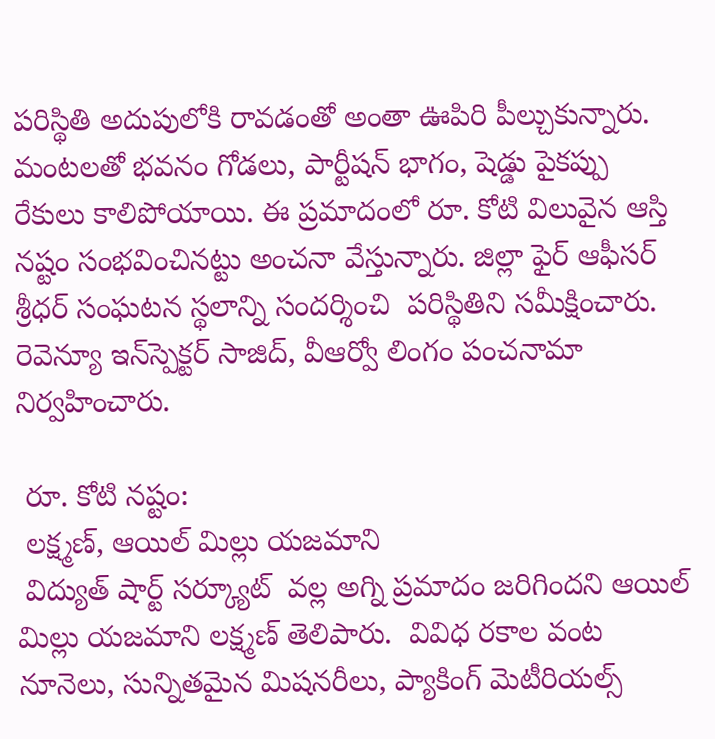పరిస్థితి అదుపులోకి రావడంతో అంతా ఊపిరి పీల్చుకున్నారు. మంటలతో భవనం గోడలు, పార్టీషన్ భాగం, షెడ్డు పైకప్పు రేకులు కాలిపోయాయి. ఈ ప్రమాదంలో రూ. కోటి విలువైన ఆస్తి నష్టం సంభవించినట్టు అంచనా వేస్తున్నారు. జిల్లా ఫైర్ ఆఫీసర్ శ్రీధర్ సంఘటన స్థలాన్ని సందర్శించి  పరిస్థితిని సమీక్షించారు. రెవెన్యూ ఇన్‌స్పెక్టర్ సాజిద్, వీఆర్వో లింగం పంచనామా నిర్వహించారు.

 రూ. కోటి నష్టం:
 లక్ష్మణ్, ఆయిల్ మిల్లు యజమాని
 విద్యుత్ షార్ట్ సర్క్యూట్  వల్ల అగ్ని ప్రమాదం జరిగిందని ఆయిల్ మిల్లు యజమాని లక్ష్మణ్ తెలిపారు.  వివిధ రకాల వంట నూనెలు, సున్నితమైన మిషనరీలు, ప్యాకింగ్ మెటీరియల్స్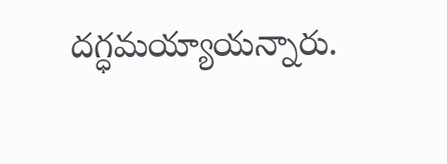దగ్ధమయ్యాయన్నారు.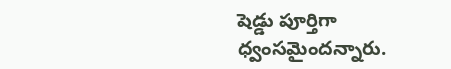షెడ్డు పూర్తిగా ధ్వంసమైందన్నారు.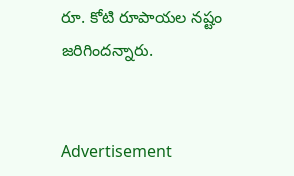రూ. కోటి రూపాయల నష్టం జరిగిందన్నారు.


Advertisement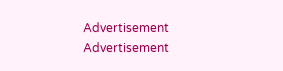Advertisement
Advertisement